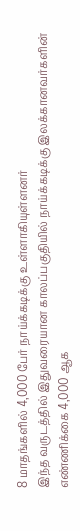8 மாதங்களில் 4,000 பேர் நாய்க்கடிக்கு உள்ளாகியுள்ளனர்
இந்த வருடத்தில் இதுவரையான காலப்பகுதியில் நாய்க்கடிக்கு இலக்கானவர்களின் எண்ணிக்கை 4,000 ஆக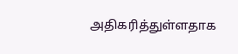அதிகரித்துள்ளதாக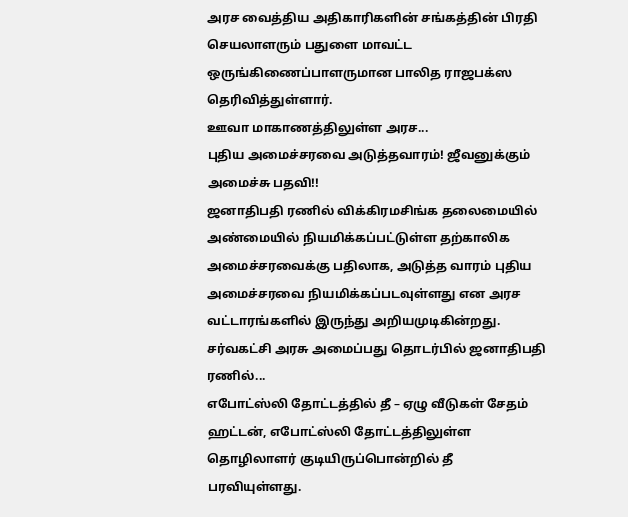அரச வைத்திய அதிகாரிகளின் சங்கத்தின் பிரதி செயலாளரும் பதுளை மாவட்ட ஒருங்கிணைப்பாளருமான பாலித ராஜபக்ஸ தெரிவித்துள்ளார்.
ஊவா மாகாணத்திலுள்ள அரச...
புதிய அமைச்சரவை அடுத்தவாரம்! ஜீவனுக்கும் அமைச்சு பதவி!!
ஜனாதிபதி ரணில் விக்கிரமசிங்க தலைமையில் அண்மையில் நியமிக்கப்பட்டுள்ள தற்காலிக அமைச்சரவைக்கு பதிலாக, அடுத்த வாரம் புதிய அமைச்சரவை நியமிக்கப்படவுள்ளது என அரச வட்டாரங்களில் இருந்து அறியமுடிகின்றது.
சர்வகட்சி அரசு அமைப்பது தொடர்பில் ஜனாதிபதி ரணில்...
எபோட்ஸ்லி தோட்டத்தில் தீ – ஏழு வீடுகள் சேதம்
ஹட்டன், எபோட்ஸ்லி தோட்டத்திலுள்ள தொழிலாளர் குடியிருப்பொன்றில் தீ பரவியுள்ளது.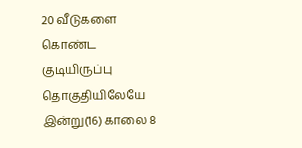20 வீடுகளை கொண்ட குடியிருப்பு தொகுதியிலேயே இன்று(16) காலை 8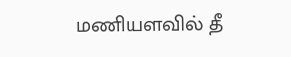மணியளவில் தீ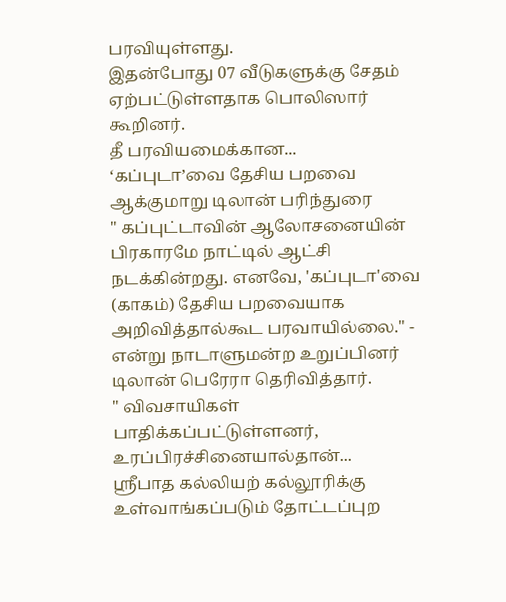பரவியுள்ளது.
இதன்போது 07 வீடுகளுக்கு சேதம் ஏற்பட்டுள்ளதாக பொலிஸார் கூறினர்.
தீ பரவியமைக்கான...
‘கப்புடா’வை தேசிய பறவை ஆக்குமாறு டிலான் பரிந்துரை
" கப்புட்டாவின் ஆலோசனையின் பிரகாரமே நாட்டில் ஆட்சி நடக்கின்றது. எனவே, 'கப்புடா'வை (காகம்) தேசிய பறவையாக அறிவித்தால்கூட பரவாயில்லை." - என்று நாடாளுமன்ற உறுப்பினர் டிலான் பெரேரா தெரிவித்தார்.
" விவசாயிகள் பாதிக்கப்பட்டுள்ளனர், உரப்பிரச்சினையால்தான்...
ஸ்ரீபாத கல்லியற் கல்லூரிக்கு உள்வாங்கப்படும் தோட்டப்புற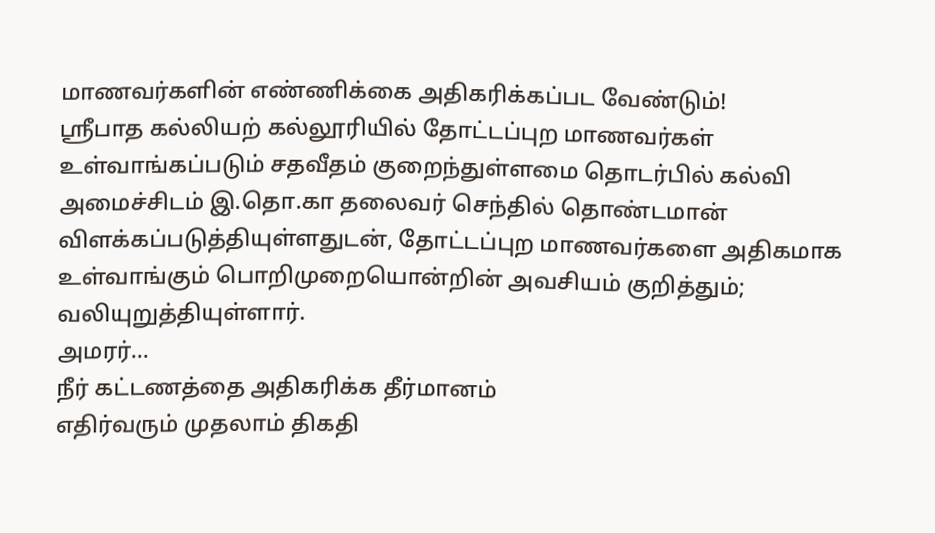மாணவர்களின் எண்ணிக்கை அதிகரிக்கப்பட வேண்டும்!
ஸ்ரீபாத கல்லியற் கல்லூரியில் தோட்டப்புற மாணவர்கள் உள்வாங்கப்படும் சதவீதம் குறைந்துள்ளமை தொடர்பில் கல்வி அமைச்சிடம் இ.தொ.கா தலைவர் செந்தில் தொண்டமான் விளக்கப்படுத்தியுள்ளதுடன், தோட்டப்புற மாணவர்களை அதிகமாக உள்வாங்கும் பொறிமுறையொன்றின் அவசியம் குறித்தும்; வலியுறுத்தியுள்ளார்.
அமரர்...
நீர் கட்டணத்தை அதிகரிக்க தீர்மானம்
எதிர்வரும் முதலாம் திகதி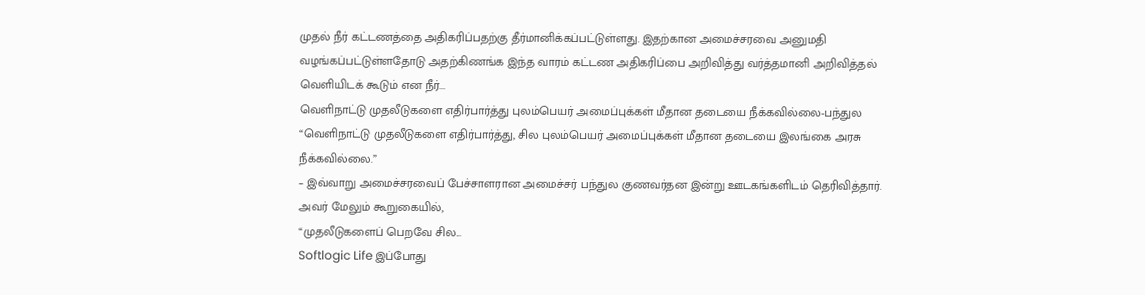முதல் நீர் கட்டணத்தை அதிகரிப்பதற்கு தீர்மானிக்கப்பட்டுள்ளது. இதற்கான அமைச்சரவை அனுமதி வழங்கப்பட்டுள்ளதோடு அதற்கிணங்க இந்த வாரம் கட்டண அதிகரிப்பை அறிவித்து வர்த்தமானி அறிவித்தல் வெளியிடக் கூடும் என நீர்...
வெளிநாட்டு முதலீடுகளை எதிர்பார்த்து புலம்பெயர் அமைப்புக்கள் மீதான தடையை நீக்கவில்லை-பந்துல
“வெளிநாட்டு முதலீடுகளை எதிர்பார்த்து, சில புலம்பெயர் அமைப்புக்கள் மீதான தடையை இலங்கை அரசு நீக்கவில்லை.”
– இவ்வாறு அமைச்சரவைப் பேச்சாளரான அமைச்சர் பந்துல குணவர்தன இன்று ஊடகங்களிடம் தெரிவித்தார்.
அவர் மேலும் கூறுகையில்,
“முதலீடுகளைப் பெறவே சில...
Softlogic Life இப்போது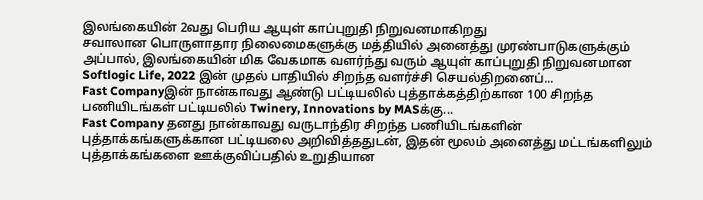இலங்கையின் 2வது பெரிய ஆயுள் காப்புறுதி நிறுவனமாகிறது
சவாலான பொருளாதார நிலைமைகளுக்கு மத்தியில் அனைத்து முரண்பாடுகளுக்கும் அப்பால், இலங்கையின் மிக வேகமாக வளர்ந்து வரும் ஆயுள் காப்புறுதி நிறுவனமான Softlogic Life, 2022 இன் முதல் பாதியில் சிறந்த வளர்ச்சி செயல்திறனைப்...
Fast Companyஇன் நான்காவது ஆண்டு பட்டியலில் புத்தாக்கத்திற்கான 100 சிறந்த பணியிடங்கள் பட்டியலில் Twinery, Innovations by MASக்கு...
Fast Company தனது நான்காவது வருடாந்திர சிறந்த பணியிடங்களின் புத்தாக்கங்களுக்கான பட்டியலை அறிவித்ததுடன், இதன் மூலம் அனைத்து மட்டங்களிலும் புத்தாக்கங்களை ஊக்குவிப்பதில் உறுதியான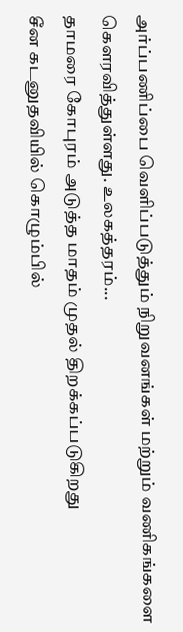அர்ப்பணிப்பை வெளிப்படுத்தும் நிறுவனங்கள் மற்றும் வணிகங்களை கௌரவித்துள்ளது. உலகத்தரம்...
தாமரை கோபுரம் அடுத்த மாதம் முதல் திறக்கப்படுகிறது
சீன கடனுதவியில் கொழும்பில்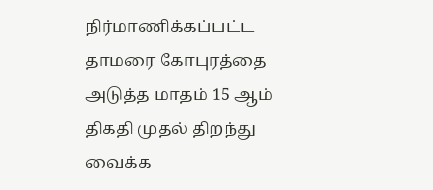நிர்மாணிக்கப்பட்ட தாமரை கோபுரத்தை அடுத்த மாதம் 15 ஆம் திகதி முதல் திறந்து வைக்க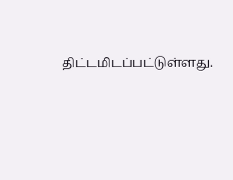திட்டமிடப்பட்டுள்ளது.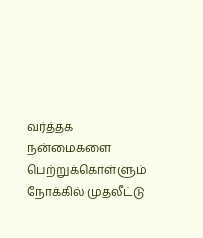வர்த்தக நன்மைகளை பெற்றுக்கொள்ளும் நோக்கில் முதலீட்டு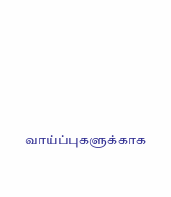வாய்ப்புகளுக்காக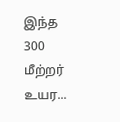இந்த 300 மீற்றர் உயர...